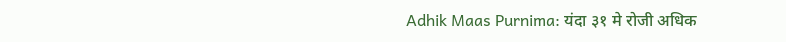Adhik Maas Purnima: यंदा ३१ मे रोजी अधिक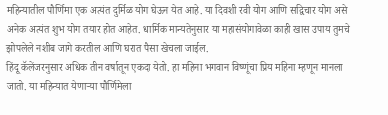महिन्यातील पौर्णिमा एक अत्यंत दुर्मिळ योग घेऊन येत आहे. या दिवशी रवी योग आणि सद्विचार योग असे अनेक अत्यंत शुभ योग तयार होत आहेत. धार्मिक मान्यतेनुसार या महासंयोगावेळा काही खास उपाय तुमचे झोपलेले नशीब जागे करतील आणि घरात पैसा खेचला जाईल.
हिंदू कॅलेंजरनुसार अधिक तीन वर्षातून एकदा येतो. हा महिना भगवान विष्णूंचा प्रिय महिना म्हणून मानला जातो. या महिन्यात येणाऱ्या पौर्णिमेला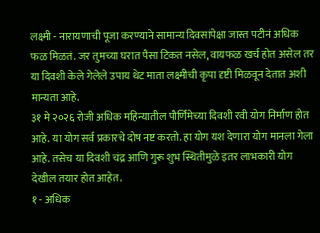लक्ष्मी - नारायणाची पूजा करण्याने सामान्य दिवसांपेक्षा जास्त पटीनं अधिक फळ मिळतं. जर तुमच्या घरात पैसा टिकत नसेल, वायफळ खर्च होत असेल तर या दिवशी केले गेलेले उपाय थेट माता लक्ष्मीची कृपा दृष्टी मिळवून देतात अशी मान्यता आहे.
३१ मे २०२६ रोजी अधिक महिन्यातील पौर्णिमेच्या दिवशी रवी योग निर्माण होत आहे. या योग सर्व प्रकारचे दोष नष्ट करतो. हा योग यश देणारा योग मानला गेला आहे. तसेच या दिवशी चंद्र आणि गुरू शुभ स्थितीमुळे इतर लाभकारी योग देखील तयार होत आहेत.
१ - अधिक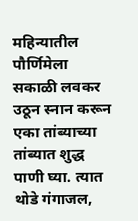महिन्यातील पौर्णिमेला सकाळी लवकर उठून स्नान करून एका तांब्याच्या तांब्यात शुद्ध पाणी घ्या. त्यात थोडे गंगाजल,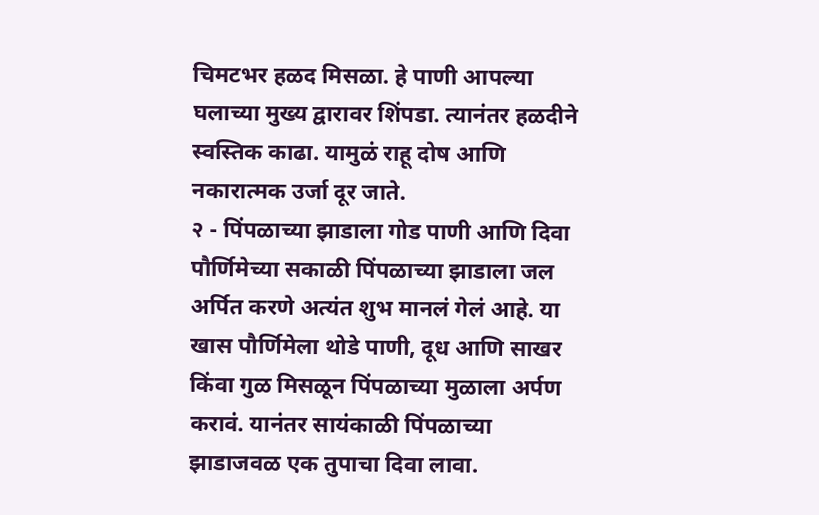चिमटभर हळद मिसळा. हे पाणी आपल्या घलाच्या मुख्य द्वारावर शिंपडा. त्यानंतर हळदीने स्वस्तिक काढा. यामुळं राहू दोष आणि नकारात्मक उर्जा दूर जाते.
२ - पिंपळाच्या झाडाला गोड पाणी आणि दिवा
पौर्णिमेच्या सकाळी पिंपळाच्या झाडाला जल अर्पित करणे अत्यंत शुभ मानलं गेलं आहे. या खास पौर्णिमेला थोडे पाणी, दूध आणि साखर किंवा गुळ मिसळून पिंपळाच्या मुळाला अर्पण करावं. यानंतर सायंकाळी पिंपळाच्या झाडाजवळ एक तुपाचा दिवा लावा.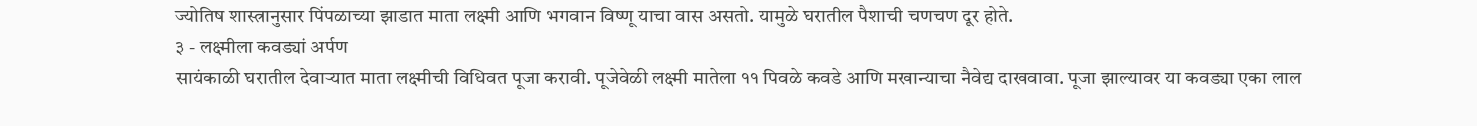ज्योतिष शास्त्रानुसार पिंपळाच्या झाडात माता लक्ष्मी आणि भगवान विष्णू याचा वास असतो. यामुळे घरातील पैशाची चणचण दूर होते.
३ - लक्ष्मीला कवड्यां अर्पण
सायंकाळी घरातील देवाऱ्यात माता लक्ष्मीची विधिवत पूजा करावी. पूजेवेळी लक्ष्मी मातेला ११ पिवळे कवडे आणि मखान्याचा नैवेद्य दाखवावा. पूजा झाल्यावर या कवड्या एका लाल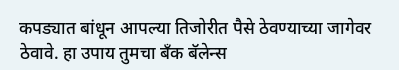कपड्यात बांधून आपल्या तिजोरीत पैसे ठेवण्याच्या जागेवर ठेवावे. हा उपाय तुमचा बँक बॅलेन्स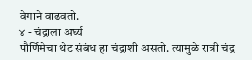वेगाने वाढवतो.
४ - चंद्राला अर्घ्य
पौर्णिमेचा थेट संबंध हा चंद्राशी असतो. त्यामुळे रात्री चंद्र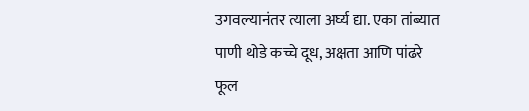उगवल्यानंतर त्याला अर्घ्य द्या. एका तांब्यात पाणी थोडे कच्चे दूध, अक्षता आणि पांढरे फूल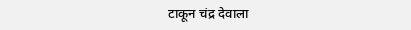टाकून चंद्र देवाला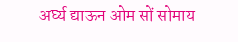अर्घ्य द्याऊन ओम सों सोमाय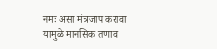नमः असा मंत्रजाप करावा यामुळे मानसिक तणाव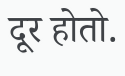दूर होतो.